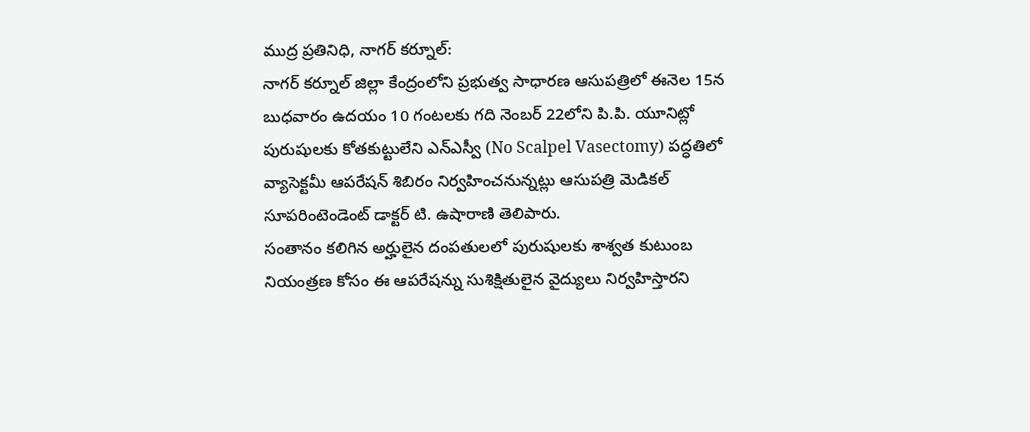ముద్ర ప్రతినిధి, నాగర్ కర్నూల్:
నాగర్ కర్నూల్ జిల్లా కేంద్రంలోని ప్రభుత్వ సాధారణ ఆసుపత్రిలో ఈనెల 15న బుధవారం ఉదయం 10 గంటలకు గది నెంబర్ 22లోని పి.పి. యూనిట్లో పురుషులకు కోతకుట్టులేని ఎన్ఎస్వీ (No Scalpel Vasectomy) పద్ధతిలో వ్యాసెక్టమీ ఆపరేషన్ శిబిరం నిర్వహించనున్నట్లు ఆసుపత్రి మెడికల్ సూపరింటెండెంట్ డాక్టర్ టి. ఉషారాణి తెలిపారు.
సంతానం కలిగిన అర్హులైన దంపతులలో పురుషులకు శాశ్వత కుటుంబ నియంత్రణ కోసం ఈ ఆపరేషన్ను సుశిక్షితులైన వైద్యులు నిర్వహిస్తారని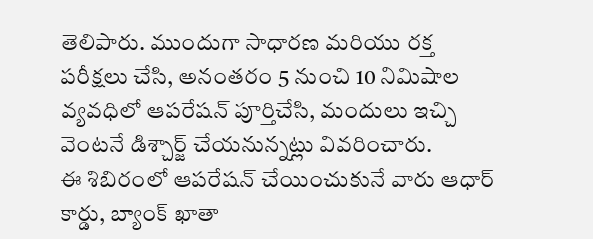తెలిపారు. ముందుగా సాధారణ మరియు రక్త పరీక్షలు చేసి, అనంతరం 5 నుంచి 10 నిమిషాల వ్యవధిలో ఆపరేషన్ పూర్తిచేసి, మందులు ఇచ్చి వెంటనే డిశ్చార్జ్ చేయనున్నట్లు వివరించారు.
ఈ శిబిరంలో ఆపరేషన్ చేయించుకునే వారు ఆధార్ కార్డు, బ్యాంక్ ఖాతా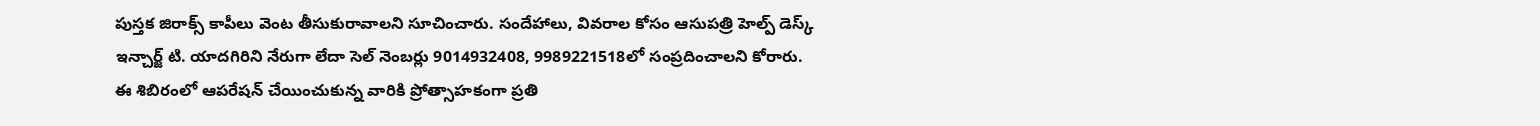పుస్తక జిరాక్స్ కాపీలు వెంట తీసుకురావాలని సూచించారు. సందేహాలు, వివరాల కోసం ఆసుపత్రి హెల్ప్ డెస్క్ ఇన్చార్జ్ టి. యాదగిరిని నేరుగా లేదా సెల్ నెంబర్లు 9014932408, 9989221518లో సంప్రదించాలని కోరారు.
ఈ శిబిరంలో ఆపరేషన్ చేయించుకున్న వారికి ప్రోత్సాహకంగా ప్రతి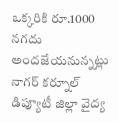ఒక్కరికి రూ.1000 నగదు అందజేయనున్నట్లు నాగర్ కర్నూల్ డిప్యూటీ జిల్లా వైద్య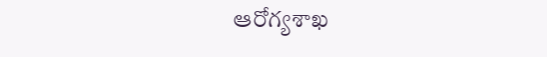ఆరోగ్యశాఖ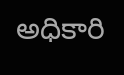అధికారి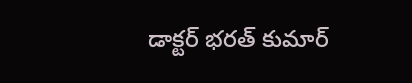డాక్టర్ భరత్ కుమార్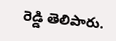రెడ్డి తెలిపారు.